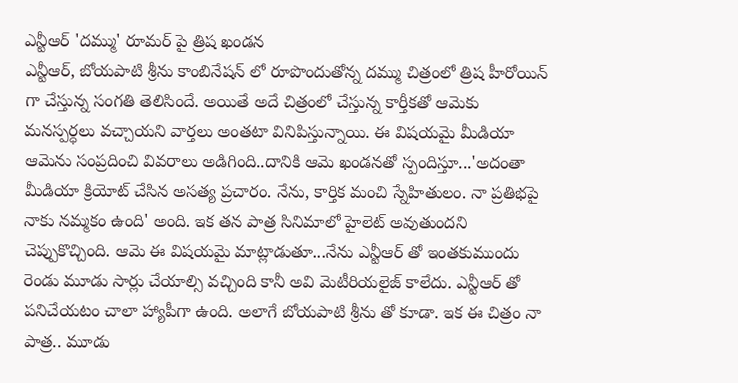ఎన్టీఆర్ 'దమ్ము' రూమర్ పై త్రిష ఖండన
ఎన్టీఆర్, బోయపాటి శ్రీను కాంబినేషన్ లో రూపొందుతోన్న దమ్ము చిత్రంలో త్రిష హీరోయిన్ గా చేస్తున్న సంగతి తెలిసిందే. అయితే అదే చిత్రంలో చేస్తున్న కార్తీకతో ఆమెకు మనస్పర్ధలు వచ్చాయని వార్తలు అంతటా వినిపిస్తున్నాయి. ఈ విషయమై మీడియా ఆమెను సంప్రదించి వివరాలు అడిగింది..దానికి ఆమె ఖండనతో స్పందిస్తూ...'అదంతా మీడియా క్రియోట్ చేసిన అసత్య ప్రచారం. నేను, కార్తిక మంచి స్నేహితులం. నా ప్రతిభపై నాకు నమ్మకం ఉంది' అంది. ఇక తన పాత్ర సినిమాలో హైలెట్ అవుతుందని చెప్పుకొచ్చింది. ఆమె ఈ విషయమై మాట్లాడుతూ...నేను ఎన్టీఆర్ తో ఇంతకుముందు రెండు మూడు సార్లు చేయాల్సి వచ్చింది కానీ అవి మెటీరియలైజ్ కాలేదు. ఎన్టీఆర్ తో పనిచేయటం చాలా హ్యాపీగా ఉంది. అలాగే బోయపాటి శ్రీను తో కూడా. ఇక ఈ చిత్రం నా పాత్ర.. మూడు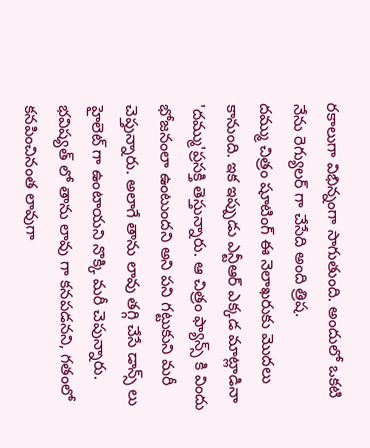రకాలుగా విభిన్నంగా సాగుతుంది. అందులో ఒకటి నేను రెగ్యులర్ గా చేసేది అంది త్రిష.
దమ్ము చిత్రం షూటింగ్ ఈ నెలాఖరుకు మొదలు కానుంది. ఇక ఇప్పుడు ఎన్టీఆర్ ఎక్కడ మాట్లాడినా 'దమ్ము'ప్రసక్తి తెస్తున్నారు. ఆ చిత్రం ఫ్యాన్స్ కి విందు భోజనంలా ఉంటుందని అని పని గట్టుకుని మరీ చెప్తున్నారు. అలాగే తాను లావు తగ్గి చేసే డాన్స్ లు హైలెట్ గా ఉంటాయని నొక్కి మరీ చెపున్నారు. భవిష్యత్ లో తాను లావు గా కనపడనని, గతంలో కనపించినంత లావుగా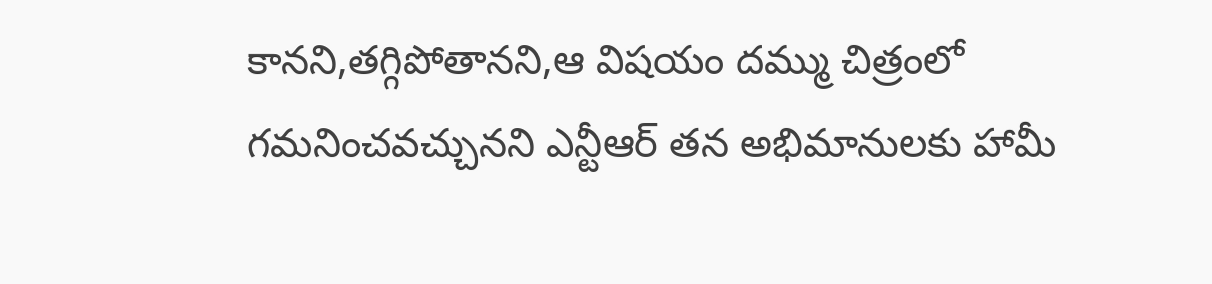కానని,తగ్గిపోతానని,ఆ విషయం దమ్ము చిత్రంలో గమనించవచ్చునని ఎన్టీఆర్ తన అభిమానులకు హామీ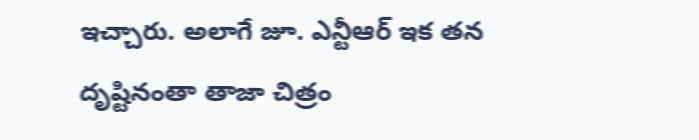ఇచ్చారు. అలాగే జూ. ఎన్టీఆర్ ఇక తన దృష్టినంతా తాజా చిత్రం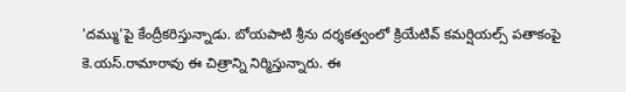'దమ్ము'పై కేంద్రీకరిస్తున్నాడు. బోయపాటి శ్రీను దర్శకత్వంలో క్రియేటివ్ కమర్షియల్స్ పతాకంపై కె.యస్.రామారావు ఈ చిత్రాన్ని నిర్మిస్తున్నారు. ఈ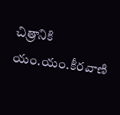చిత్రానికి యం.యం.కీరవాణి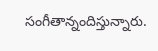సంగీతాన్నందిస్తున్నారు.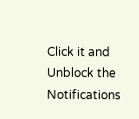Click it and Unblock the Notifications